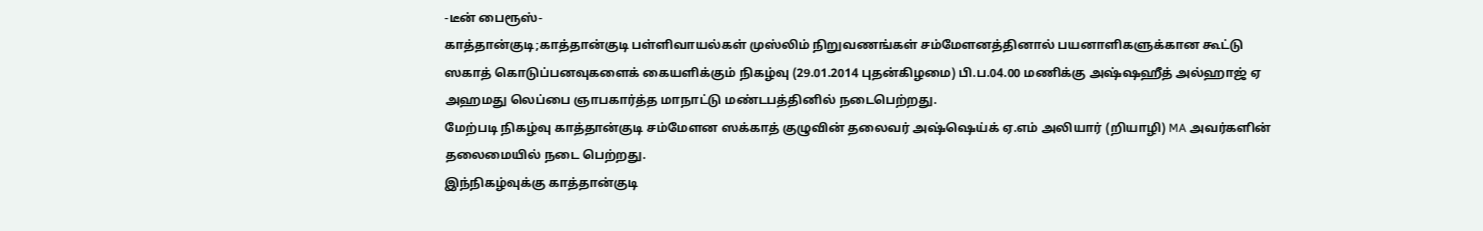-டீன் பைரூஸ்-
காத்தான்குடி;காத்தான்குடி பள்ளிவாயல்கள் முஸ்லிம் நிறுவணங்கள் சம்மேளனத்தினால் பயனாளிகளுக்கான கூட்டு ஸகாத் கொடுப்பனவுகளைக் கையளிக்கும் நிகழ்வு (29.01.2014 புதன்கிழமை) பி.ப.04.00 மணிக்கு அஷ்ஷஹீத் அல்ஹாஜ் ஏ அஹமது லெப்பை ஞாபகார்த்த மாநாட்டு மண்டபத்தினில் நடைபெற்றது.
மேற்படி நிகழ்வு காத்தான்குடி சம்மேளன ஸக்காத் குழுவின் தலைவர் அஷ்ஷெய்க் ஏ.எம் அலியார் (றியாழி) MA அவர்களின் தலைமையில் நடை பெற்றது.
இந்நிகழ்வுக்கு காத்தான்குடி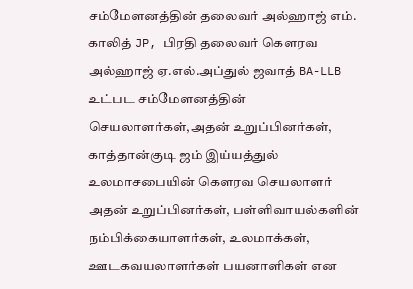சம்மேளனத்தின் தலைவர் அல்ஹாஜ் எம். காலித் JP, பிரதி தலைவர் கௌரவ அல்ஹாஜ் ஏ.எல்.அப்துல் ஜவாத் BA-LLB உட்பட சம்மேளனத்தின் செயலாளர்கள்,அதன் உறுப்பினர்கள், காத்தான்குடி ஜம் இய்யத்துல் உலமாசபையின் கௌரவ செயலாளர் அதன் உறுப்பினர்கள், பள்ளிவாயல்களின் நம்பிக்கையாளர்கள், உலமாக்கள், ஊடகவயலாளர்கள் பயனாளிகள் என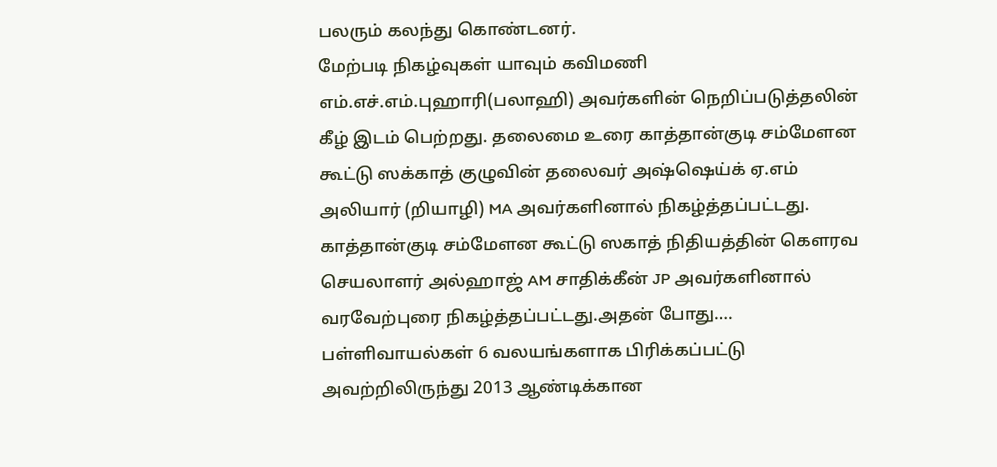பலரும் கலந்து கொண்டனர்.
மேற்படி நிகழ்வுகள் யாவும் கவிமணி எம்.எச்.எம்.புஹாரி(பலாஹி) அவர்களின் நெறிப்படுத்தலின் கீழ் இடம் பெற்றது. தலைமை உரை காத்தான்குடி சம்மேளன கூட்டு ஸக்காத் குழுவின் தலைவர் அஷ்ஷெய்க் ஏ.எம் அலியார் (றியாழி) MA அவர்களினால் நிகழ்த்தப்பட்டது.
காத்தான்குடி சம்மேளன கூட்டு ஸகாத் நிதியத்தின் கௌரவ செயலாளர் அல்ஹாஜ் AM சாதிக்கீன் JP அவர்களினால் வரவேற்புரை நிகழ்த்தப்பட்டது.அதன் போது….
பள்ளிவாயல்கள் 6 வலயங்களாக பிரிக்கப்பட்டு அவற்றிலிருந்து 2013 ஆண்டிக்கான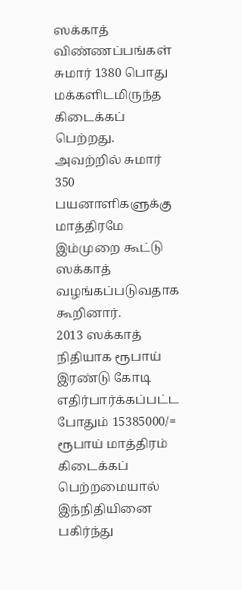ஸக்காத் விண்ணப்பங்கள் சுமார் 1380 பொது மக்களிடமிருந்த கிடைக்கப் பெற்றது. அவற்றில் சுமார் 350 பயனாளிகளுக்கு மாத்திரமே இம்முறை கூட்டு ஸக்காத் வழங்கப்படுவதாக கூறினார்.
2013 ஸக்காத் நிதியாக ரூபாய் இரண்டு கோடி எதிர்பார்க்கப்பட்ட போதும் 15385000/= ரூபாய் மாத்திரம் கிடைக்கப் பெற்றமையால் இந்நிதியினை பகிர்ந்து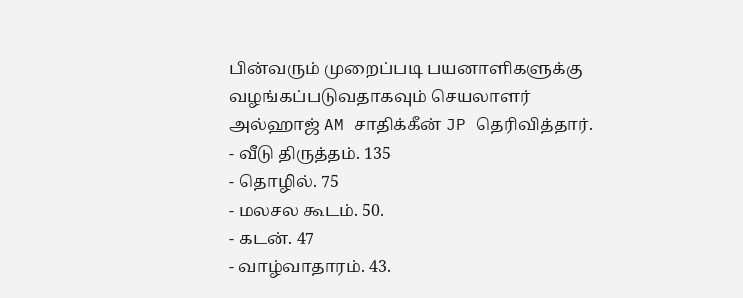பின்வரும் முறைப்படி பயனாளிகளுக்கு வழங்கப்படுவதாகவும் செயலாளர் அல்ஹாஜ் AM சாதிக்கீன் JP தெரிவித்தார்.
- வீடு திருத்தம். 135
- தொழில். 75
- மலசல கூடம். 50.
- கடன். 47
- வாழ்வாதாரம். 43.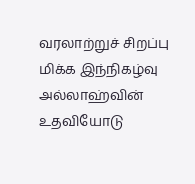வரலாற்றுச் சிறப்பு மிக்க இந்நிகழ்வு அல்லாஹ்வின் உதவியோடு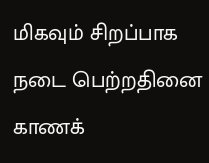மிகவும் சிறப்பாக நடை பெற்றதினை காணக்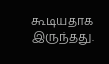கூடியதாக இருந்தது.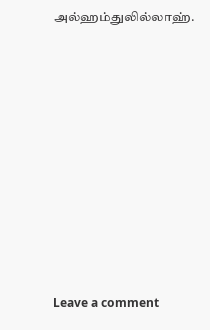அல்ஹம்துலில்லாஹ்.












Leave a comment